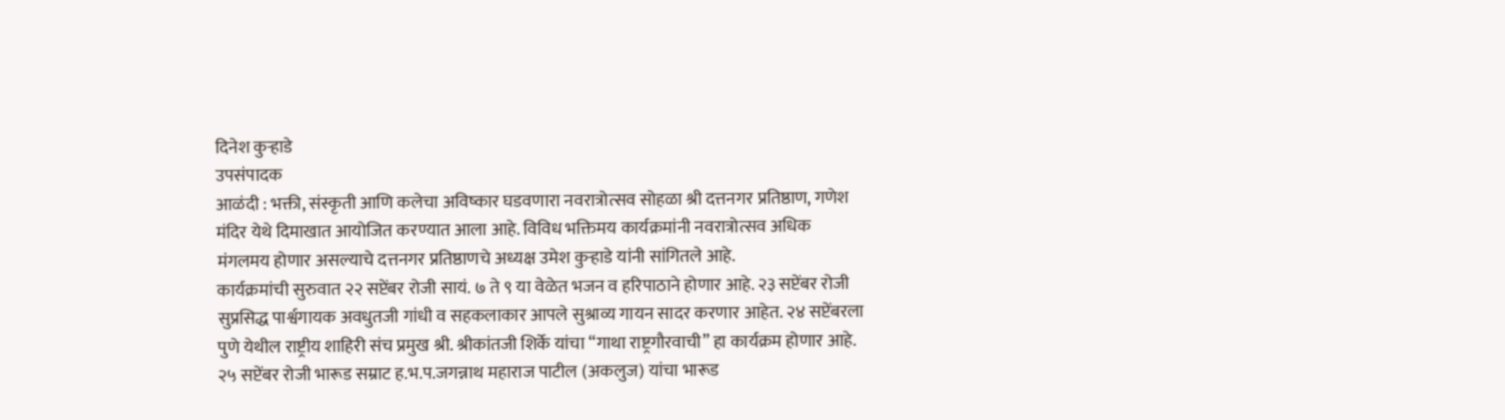दिनेश कुऱ्हाडे
उपसंपादक
आळंदी : भक्ती, संस्कृती आणि कलेचा अविष्कार घडवणारा नवरात्रोत्सव सोहळा श्री दत्तनगर प्रतिष्ठाण, गणेश मंदिर येथे दिमाखात आयोजित करण्यात आला आहे. विविध भक्तिमय कार्यक्रमांनी नवरात्रोत्सव अधिक मंगलमय होणार असल्याचे दत्तनगर प्रतिष्ठाणचे अध्यक्ष उमेश कुऱ्हाडे यांनी सांगितले आहे.
कार्यक्रमांची सुरुवात २२ सप्टेंबर रोजी सायं. ७ ते ९ या वेळेत भजन व हरिपाठाने होणार आहे. २३ सप्टेंबर रोजी सुप्रसिद्ध पार्श्वगायक अवधुतजी गांधी व सहकलाकार आपले सुश्राव्य गायन सादर करणार आहेत. २४ सप्टेंबरला पुणे येथील राष्ट्रीय शाहिरी संच प्रमुख श्री. श्रीकांतजी शिर्के यांचा “गाथा राष्ट्रगौरवाची” हा कार्यक्रम होणार आहे.
२५ सप्टेंबर रोजी भारूड सम्राट ह.भ.प.जगन्नाथ महाराज पाटील (अकलुज) यांचा भारूड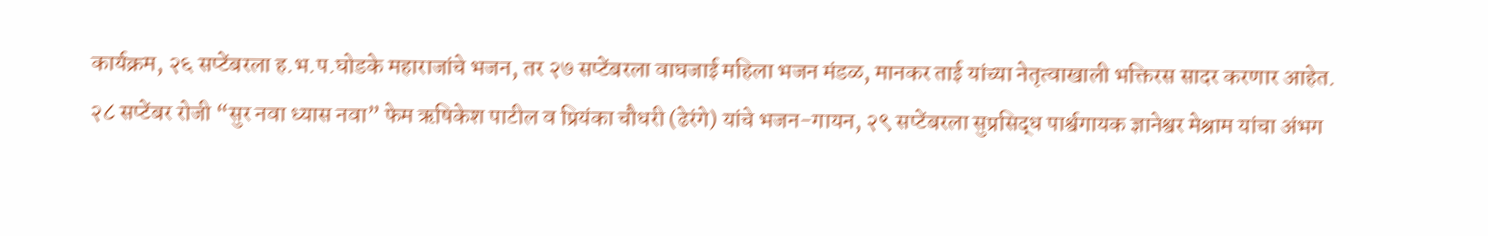कार्यक्रम, २६ सप्टेंबरला ह.भ.प.घोडके महाराजांचे भजन, तर २७ सप्टेंबरला वाघजाई महिला भजन मंडळ, मानकर ताई यांच्या नेतृत्वाखाली भक्तिरस सादर करणार आहेत.
२८ सप्टेंबर रोजी “सुर नवा ध्यास नवा” फेम ऋषिकेश पाटील व प्रियंका चौधरी (ढेरंगे) यांचे भजन-गायन, २९ सप्टेंबरला सुप्रसिद्ध पार्श्वगायक ज्ञानेश्वर मेश्राम यांचा अंभग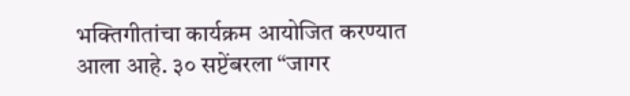भक्तिगीतांचा कार्यक्रम आयोजित करण्यात आला आहे. ३० सप्टेंबरला “जागर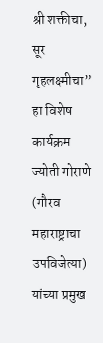श्री शक्तीचा, सूर गृहलक्ष्मीचा” हा विशेष कार्यक्रम ज्योती गोराणे (गौरव महाराष्ट्राचा उपविजेत्या) यांच्या प्रमुख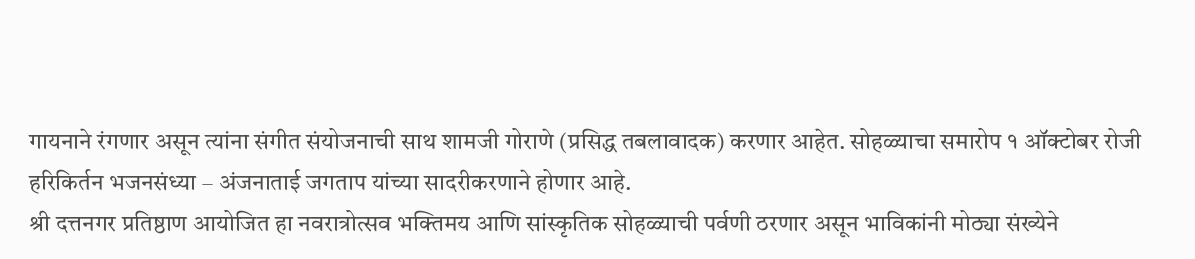गायनाने रंगणार असून त्यांना संगीत संयोजनाची साथ शामजी गोराणे (प्रसिद्ध तबलावादक) करणार आहेत. सोहळ्याचा समारोप १ ऑक्टोबर रोजी हरिकिर्तन भजनसंध्या – अंजनाताई जगताप यांच्या सादरीकरणाने होणार आहे.
श्री दत्तनगर प्रतिष्ठाण आयोजित हा नवरात्रोत्सव भक्तिमय आणि सांस्कृतिक सोहळ्याची पर्वणी ठरणार असून भाविकांनी मोठ्या संख्येने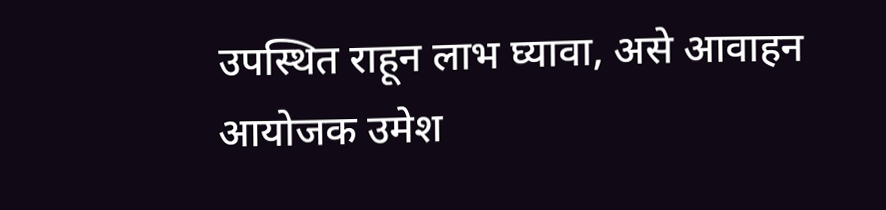उपस्थित राहून लाभ घ्यावा, असे आवाहन आयोजक उमेश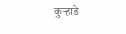कुऱ्हाडे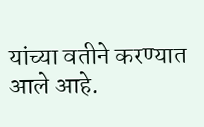यांच्या वतीने करण्यात आले आहे.